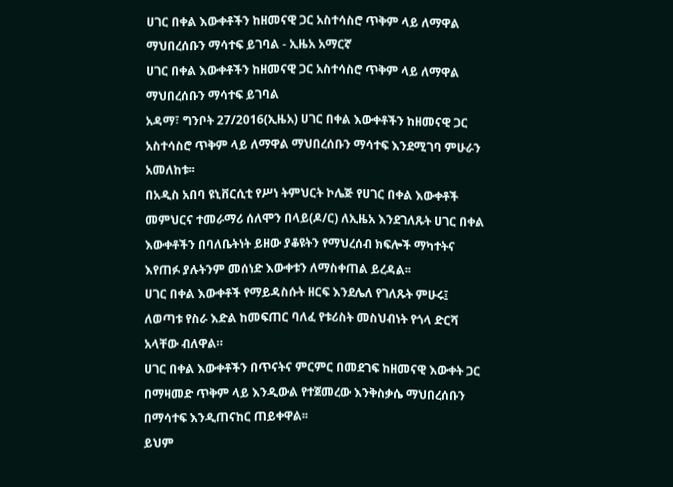ሀገር በቀል እውቀቶችን ከዘመናዊ ጋር አስተሳስሮ ጥቅም ላይ ለማዋል ማህበረሰቡን ማሳተፍ ይገባል - ኢዜአ አማርኛ
ሀገር በቀል እውቀቶችን ከዘመናዊ ጋር አስተሳስሮ ጥቅም ላይ ለማዋል ማህበረሰቡን ማሳተፍ ይገባል
አዳማ፣ ግንቦት 27/2016(ኢዜአ) ሀገር በቀል እውቀቶችን ከዘመናዊ ጋር አስተሳስሮ ጥቅም ላይ ለማዋል ማህበረሰቡን ማሳተፍ እንደሚገባ ምሁራን አመለከቱ፡፡
በአዲስ አበባ ዩኒቨርሲቲ የሥነ ትምህርት ኮሌጅ የሀገር በቀል እውቀቶች መምህርና ተመራማሪ ሰለሞን በላይ(ዶ/ር) ለኢዜአ እንደገለጹት ሀገር በቀል እውቀቶችን በባለቤትነት ይዘው ያቆዩትን የማህረሰብ ክፍሎች ማካተትና እየጠፉ ያሉትንም መሰነድ እውቀቱን ለማስቀጠል ይረዳል፡፡
ሀገር በቀል እውቀቶች የማይዳስሱት ዘርፍ እንደሌለ የገለጹት ምሁሩ፤ ለወጣቱ የስራ እድል ከመፍጠር ባለፈ የቱሪስት መስህብነት የጎላ ድርሻ አላቸው ብለዋል።
ሀገር በቀል እውቀቶችን በጥናትና ምርምር በመደገፍ ከዘመናዊ እውቀት ጋር በማዛመድ ጥቅም ላይ እንዲውል የተጀመረው እንቅስቃሴ ማህበረሰቡን በማሳተፍ እንዲጠናከር ጠይቀዋል፡፡
ይህም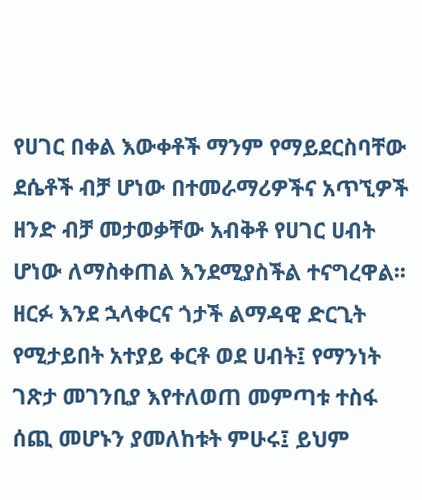የሀገር በቀል እውቀቶች ማንም የማይደርስባቸው ደሴቶች ብቻ ሆነው በተመራማሪዎችና አጥኚዎች ዘንድ ብቻ መታወቃቸው አብቅቶ የሀገር ሀብት ሆነው ለማስቀጠል እንደሚያስችል ተናግረዋል፡፡
ዘርፉ እንደ ኋላቀርና ጎታች ልማዳዊ ድርጊት የሚታይበት አተያይ ቀርቶ ወደ ሀብት፤ የማንነት ገጽታ መገንቢያ እየተለወጠ መምጣቱ ተስፋ ሰጪ መሆኑን ያመለከቱት ምሁሩ፤ ይህም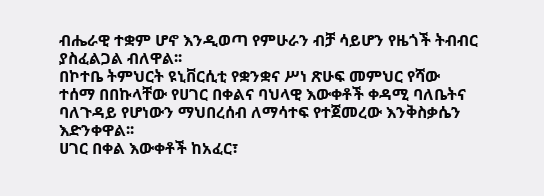ብሔራዊ ተቋም ሆኖ እንዲወጣ የምሁራን ብቻ ሳይሆን የዜጎች ትብብር ያስፈልጋል ብለዋል፡፡
በኮተቤ ትምህርት ዩኒቨርሲቲ የቋንቋና ሥነ ጽሁፍ መምህር የሻው ተሰማ በበኩላቸው የሀገር በቀልና ባህላዊ እውቀቶች ቀዳሚ ባለቤትና ባለጉዳይ የሆነውን ማህበረሰብ ለማሳተፍ የተጀመረው እንቅስቃሴን እድንቀዋል፡፡
ሀገር በቀል እውቀቶች ከአፈር፣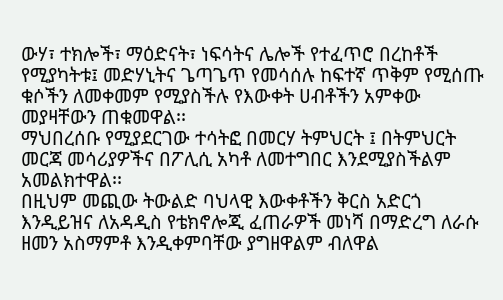ውሃ፣ ተክሎች፣ ማዕድናት፣ ነፍሳትና ሌሎች የተፈጥሮ በረከቶች የሚያካትቱ፤ መድሃኒትና ጌጣጌጥ የመሳሰሉ ከፍተኛ ጥቅም የሚሰጡ ቁሶችን ለመቀመም የሚያስችሉ የእውቀት ሀብቶችን አምቀው መያዛቸውን ጠቁመዋል፡፡
ማህበረሰቡ የሚያደርገው ተሳትፎ በመርሃ ትምህርት ፤ በትምህርት መርጃ መሳሪያዎችና በፖሊሲ አካቶ ለመተግበር እንደሚያስችልም አመልክተዋል፡፡
በዚህም መጪው ትውልድ ባህላዊ እውቀቶችን ቅርስ አድርጎ እንዲይዝና ለአዳዲስ የቴክኖሎጂ ፈጠራዎች መነሻ በማድረግ ለራሱ ዘመን አስማምቶ እንዲቀምባቸው ያግዘዋልም ብለዋል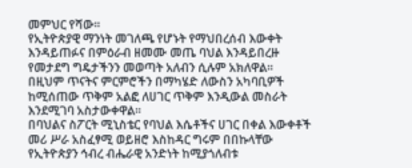መምህር የሻው፡፡
የኢትዮጵያዊ ማንነት መገለጫ የሆኑት የማህበረሰብ እውቀት እንዳይጠፉና በምዕራብ ዘመሙ መጤ ባህል እንዳይበረዙ የመታደግ ግዴታችንን መወጣት አለብን ሲሉም አክለዋል፡፡
በዚህም ጥናትና ምርምሮችን በማካሄድ ለውስን አካባቢዎች ከሚሰጠው ጥቅም አልፎ ለሀገር ጥቅም እንዲውል መስራት እንደሚገባ አስታውቀዋል፡፡
በባህልና ስፖርት ሚኒስቴር የባህል እሴቶችና ሀገር በቀል እውቀቶች መሪ ሥራ አስፈፃሚ ወይዘሮ እስከዳር ግሩም በበኩላቸው የኢትዮጵያን ኅብረ ብሔራዊ አንድነት ከሚያጎለብቱ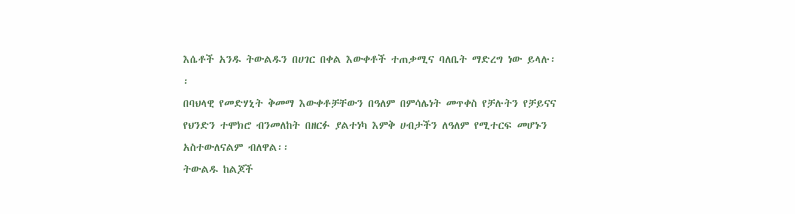እሴቶች አንዱ ትውልዱን በሀገር በቀል እውቀቶች ተጠቃሚና ባለቤት ማድረግ ነው ይላሉ፡፡
በባህላዊ የመድሃኒት ቅመማ እውቀቶቻቸውን በዓለም በምሳሌነት መጥቀስ የቻሉትን የቻይናና የህንድን ተሞክሮ ብንመለከት በዘርፉ ያልተነካ እምቅ ሀብታችን ለዓለም የሚተርፍ መሆኑን አስተውለናልም ብለዋል፡፡
ትውልዱ ከልጆች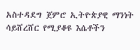አስተዳደግ ጀምሮ ኢትዮጵያዊ ማንነት ሳይሸረሸር የሚያቆዩ እሴቶችን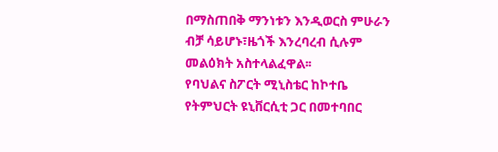በማስጠበቅ ማንነቱን እንዲወርስ ምሁራን ብቻ ሳይሆኑ፣ዜጎች እንረባረብ ሲሉም መልዕክት አስተላልፈዋል፡፡
የባህልና ስፖርት ሚኒስቴር ከኮተቤ የትምህርት ዩኒቨርሲቲ ጋር በመተባበር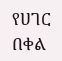የሀገር በቀል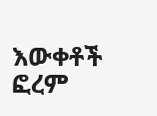እውቀቶች ፎረም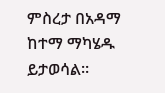ምስረታ በአዳማ ከተማ ማካሄዱ ይታወሳል።